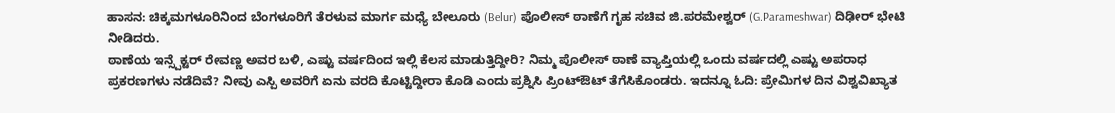ಹಾಸನ: ಚಿಕ್ಕಮಗಳೂರಿನಿಂದ ಬೆಂಗಳೂರಿಗೆ ತೆರಳುವ ಮಾರ್ಗ ಮಧ್ಯೆ ಬೇಲೂರು (Belur) ಪೊಲೀಸ್ ಠಾಣೆಗೆ ಗೃಹ ಸಚಿವ ಜಿ.ಪರಮೇಶ್ವರ್ (G.Parameshwar) ದಿಢೀರ್ ಭೇಟಿ ನೀಡಿದರು.
ಠಾಣೆಯ ಇನ್ಸ್ಪೆಕ್ಟರ್ ರೇವಣ್ಣ ಅವರ ಬಳಿ, ಎಷ್ಟು ವರ್ಷದಿಂದ ಇಲ್ಲಿ ಕೆಲಸ ಮಾಡುತ್ತಿದ್ದೀರಿ? ನಿಮ್ಮ ಪೊಲೀಸ್ ಠಾಣೆ ವ್ಯಾಪ್ತಿಯಲ್ಲಿ ಒಂದು ವರ್ಷದಲ್ಲಿ ಎಷ್ಟು ಅಪರಾಧ ಪ್ರಕರಣಗಳು ನಡೆದಿವೆ? ನೀವು ಎಸ್ಪಿ ಅವರಿಗೆ ಏನು ವರದಿ ಕೊಟ್ಟಿದ್ದೀರಾ ಕೊಡಿ ಎಂದು ಪ್ರಶ್ನಿಸಿ ಪ್ರಿಂಟ್ಔಟ್ ತೆಗೆಸಿಕೊಂಡರು. ಇದನ್ನೂ ಓದಿ: ಪ್ರೇಮಿಗಳ ದಿನ ವಿಶ್ವವಿಖ್ಯಾತ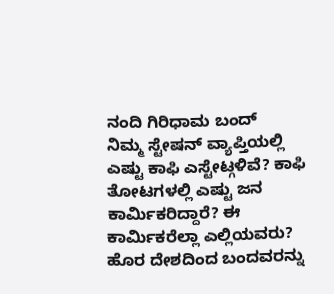ನಂದಿ ಗಿರಿಧಾಮ ಬಂದ್
ನಿಮ್ಮ ಸ್ಟೇಷನ್ ವ್ಯಾಪ್ತಿಯಲ್ಲಿ ಎಷ್ಟು ಕಾಫಿ ಎಸ್ಟೇಟ್ಗಳಿವೆ? ಕಾಫಿ ತೋಟಗಳಲ್ಲಿ ಎಷ್ಟು ಜನ ಕಾರ್ಮಿಕರಿದ್ದಾರೆ? ಈ ಕಾರ್ಮಿಕರೆಲ್ಲಾ ಎಲ್ಲಿಯವರು? ಹೊರ ದೇಶದಿಂದ ಬಂದವರನ್ನು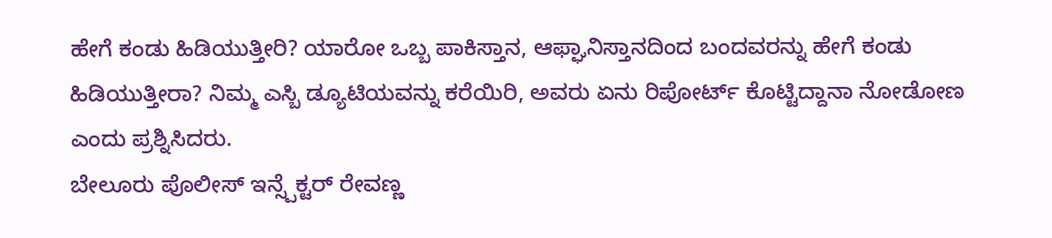ಹೇಗೆ ಕಂಡು ಹಿಡಿಯುತ್ತೀರಿ? ಯಾರೋ ಒಬ್ಬ ಪಾಕಿಸ್ತಾನ, ಆಫ್ಘಾನಿಸ್ತಾನದಿಂದ ಬಂದವರನ್ನು ಹೇಗೆ ಕಂಡು ಹಿಡಿಯುತ್ತೀರಾ? ನಿಮ್ಮ ಎಸ್ಬಿ ಡ್ಯೂಟಿಯವನ್ನು ಕರೆಯಿರಿ, ಅವರು ಏನು ರಿಪೋರ್ಟ್ ಕೊಟ್ಟಿದ್ದಾನಾ ನೋಡೋಣ ಎಂದು ಪ್ರಶ್ನಿಸಿದರು.
ಬೇಲೂರು ಪೊಲೀಸ್ ಇನ್ಸ್ಪೆಕ್ಟರ್ ರೇವಣ್ಣ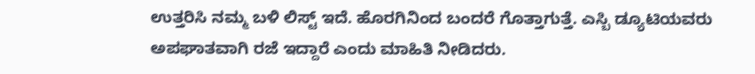ಉತ್ತರಿಸಿ ನಮ್ಮ ಬಳಿ ಲಿಸ್ಟ್ ಇದೆ. ಹೊರಗಿನಿಂದ ಬಂದರೆ ಗೊತ್ತಾಗುತ್ತೆ. ಎಸ್ಬಿ ಡ್ಯೂಟಿಯವರು ಅಪಘಾತವಾಗಿ ರಜೆ ಇದ್ದಾರೆ ಎಂದು ಮಾಹಿತಿ ನೀಡಿದರು.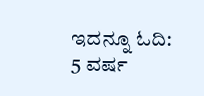ಇದನ್ನೂ ಓದಿ: 5 ವರ್ಷ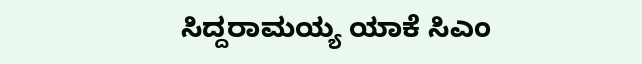ಸಿದ್ದರಾಮಯ್ಯ ಯಾಕೆ ಸಿಎಂ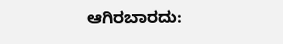ಆಗಿರಬಾರದು: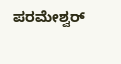ಪರಮೇಶ್ವರ್